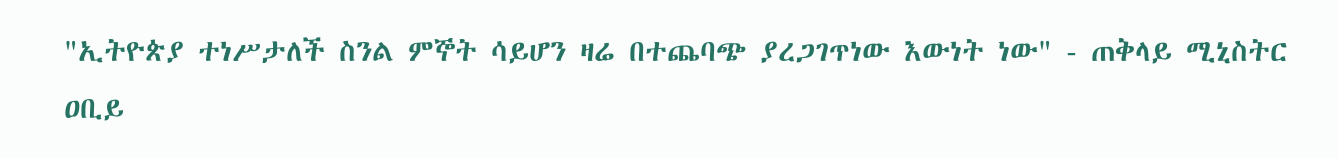"ኢትዮጵያ ተነሥታለች ስንል ምኞት ሳይሆን ዛሬ በተጨባጭ ያረጋገጥነው እውነት ነው" - ጠቅላይ ሚኒስትር ዐቢይ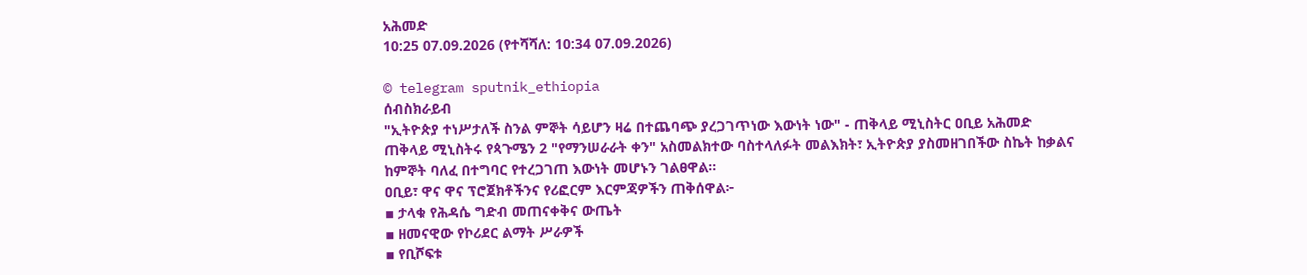አሕመድ
10:25 07.09.2026 (የተሻሻለ: 10:34 07.09.2026)

© telegram sputnik_ethiopia
ሰብስክራይብ
"ኢትዮጵያ ተነሥታለች ስንል ምኞት ሳይሆን ዛሬ በተጨባጭ ያረጋገጥነው እውነት ነው" - ጠቅላይ ሚኒስትር ዐቢይ አሕመድ
ጠቅላይ ሚኒስትሩ የጳጉሜን 2 "የማንሠራራት ቀን" አስመልክተው ባስተላለፉት መልእክት፣ ኢትዮጵያ ያስመዘገበችው ስኬት ከቃልና ከምኞት ባለፈ በተግባር የተረጋገጠ እውነት መሆኑን ገልፀዋል።
ዐቢይ፣ ዋና ዋና ፕሮጀክቶችንና የሪፎርም እርምጃዎችን ጠቅሰዋል፦
▪ ታላቁ የሕዳሴ ግድብ መጠናቀቅና ውጤት
▪ ዘመናዊው የኮሪደር ልማት ሥራዎች
▪ የቢሾፍቱ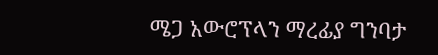ሜጋ አውሮፕላን ማረፊያ ግንባታ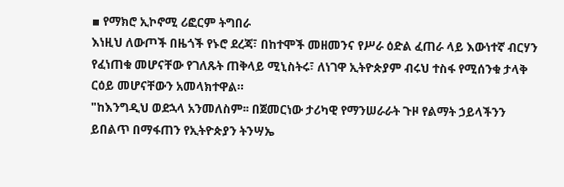▪ የማክሮ ኢኮኖሚ ሪፎርም ትግበራ
እነዚህ ለውጦች በዜጎች የኑሮ ደረጃ፣ በከተሞች መዘመንና የሥራ ዕድል ፈጠራ ላይ እውነተኛ ብርሃን የፈነጠቁ መሆናቸው የገለጹት ጠቅላይ ሚኒስትሩ፣ ለነገዋ ኢትዮጵያም ብሩህ ተስፋ የሚሰንቁ ታላቅ ርዕይ መሆናቸውን አመላክተዋል።
"ከእንግዲህ ወደኋላ አንመለስም፡፡ በጀመርነው ታሪካዊ የማንሠራራት ጉዞ የልማት ኃይላችንን ይበልጥ በማፋጠን የኢትዮጵያን ትንሣኤ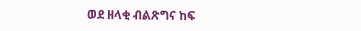ወደ ዘላቂ ብልጽግና ከፍ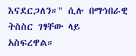እናደርጋለን።" ሲሉ በማኅበራዊ ትስስር ገፃቸው ላይ አስፍረዋል።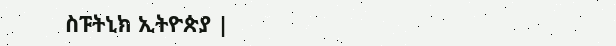ስፑትኒክ ኢትዮጵያ |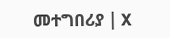መተግበሪያ | X